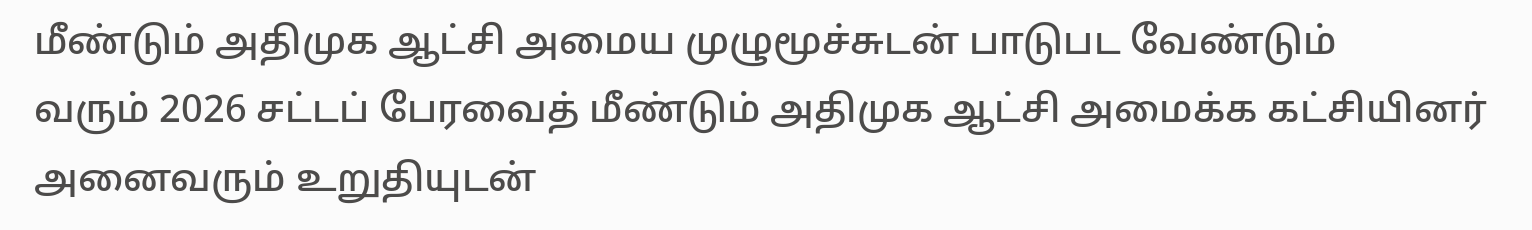மீண்டும் அதிமுக ஆட்சி அமைய முழுமூச்சுடன் பாடுபட வேண்டும்
வரும் 2026 சட்டப் பேரவைத் மீண்டும் அதிமுக ஆட்சி அமைக்க கட்சியினர் அனைவரும் உறுதியுடன்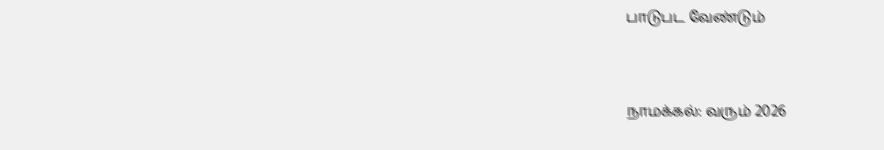பாடுபட வேண்டும்


நாமக்கல்: வரும் 2026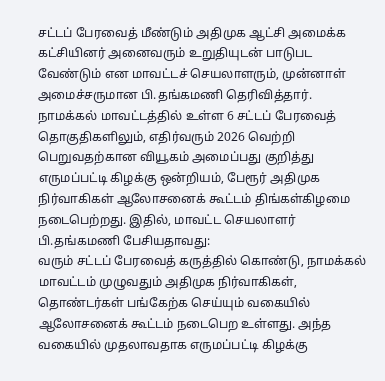சட்டப் பேரவைத் மீண்டும் அதிமுக ஆட்சி அமைக்க கட்சியினர் அனைவரும் உறுதியுடன் பாடுபட வேண்டும் என மாவட்டச் செயலாளரும், முன்னாள் அமைச்சருமான பி.தங்கமணி தெரிவித்தார்.
நாமக்கல் மாவட்டத்தில் உள்ள 6 சட்டப் பேரவைத் தொகுதிகளிலும், எதிர்வரும் 2026 வெற்றி பெறுவதற்கான வியூகம் அமைப்பது குறித்து எருமப்பட்டி கிழக்கு ஒன்றியம், பேரூர் அதிமுக நிர்வாகிகள் ஆலோசனைக் கூட்டம் திங்கள்கிழமை நடைபெற்றது. இதில், மாவட்ட செயலாளர் பி.தங்கமணி பேசியதாவது:
வரும் சட்டப் பேரவைத் கருத்தில் கொண்டு, நாமக்கல் மாவட்டம் முழுவதும் அதிமுக நிர்வாகிகள், தொண்டர்கள் பங்கேற்க செய்யும் வகையில் ஆலோசனைக் கூட்டம் நடைபெற உள்ளது. அந்த வகையில் முதலாவதாக எருமப்பட்டி கிழக்கு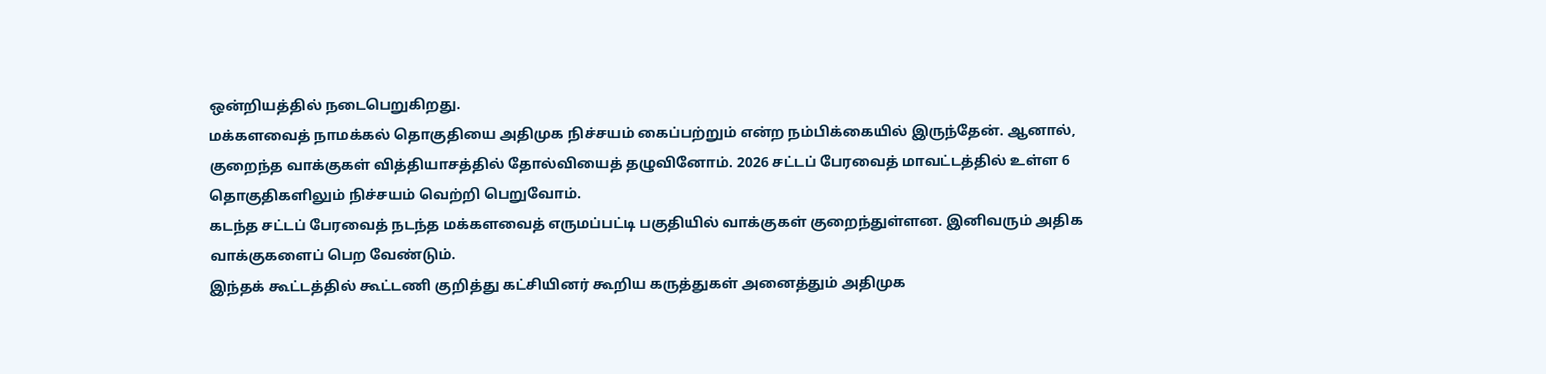ஒன்றியத்தில் நடைபெறுகிறது.
மக்களவைத் நாமக்கல் தொகுதியை அதிமுக நிச்சயம் கைப்பற்றும் என்ற நம்பிக்கையில் இருந்தேன். ஆனால், குறைந்த வாக்குகள் வித்தியாசத்தில் தோல்வியைத் தழுவினோம். 2026 சட்டப் பேரவைத் மாவட்டத்தில் உள்ள 6 தொகுதிகளிலும் நிச்சயம் வெற்றி பெறுவோம்.
கடந்த சட்டப் பேரவைத் நடந்த மக்களவைத் எருமப்பட்டி பகுதியில் வாக்குகள் குறைந்துள்ளன. இனிவரும் அதிக வாக்குகளைப் பெற வேண்டும்.
இந்தக் கூட்டத்தில் கூட்டணி குறித்து கட்சியினர் கூறிய கருத்துகள் அனைத்தும் அதிமுக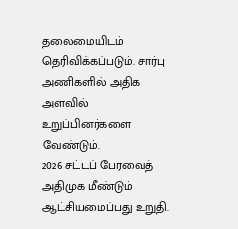தலைமையிடம் தெரிவிக்கப்படும். சார்பு அணிகளில் அதிக அளவில் உறுப்பினர்களை வேண்டும்.
2026 சட்டப் பேரவைத் அதிமுக மீண்டும் ஆட்சியமைப்பது உறுதி.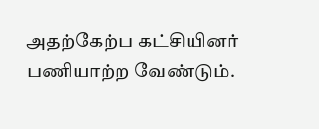அதற்கேற்ப கட்சியினர் பணியாற்ற வேண்டும்.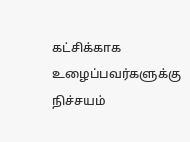கட்சிக்காக உழைப்பவர்களுக்கு நிச்சயம்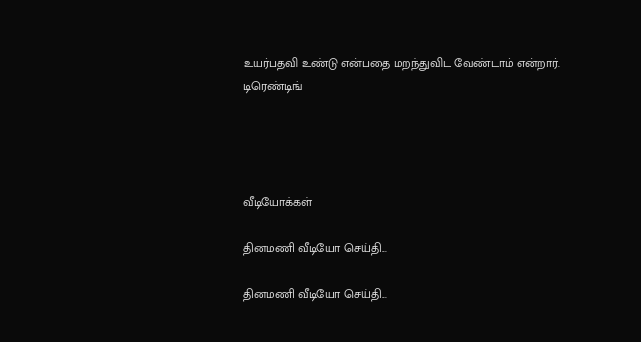உயர்பதவி உண்டு என்பதை மறந்துவிட வேண்டாம் என்றார்.
டிரெண்டிங்




வீடியோக்கள்

தினமணி வீடியோ செய்தி...

தினமணி வீடியோ செய்தி...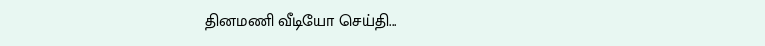தினமணி வீடியோ செய்தி...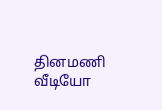தினமணி வீடியோ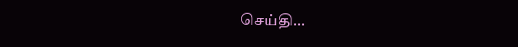செய்தி...